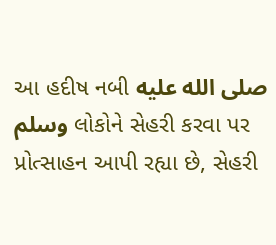આ હદીષ નબી صلى الله عليه وسلم લોકોને સેહરી કરવા પર પ્રોત્સાહન આપી રહ્યા છે, સેહરી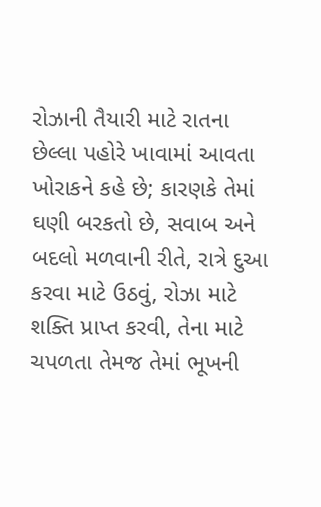રોઝાની તૈયારી માટે રાતના છેલ્લા પહોરે ખાવામાં આવતા ખોરાકને કહે છે; કારણકે તેમાં ઘણી બરકતો છે, સવાબ અને બદલો મળવાની રીતે, રાત્રે દુઆ કરવા માટે ઉઠવું, રોઝા માટે શક્તિ પ્રાપ્ત કરવી, તેના માટે ચપળતા તેમજ તેમાં ભૂખની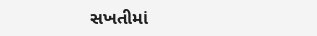સખતીમાં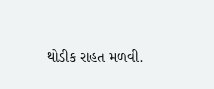થોડીક રાહત મળવી.